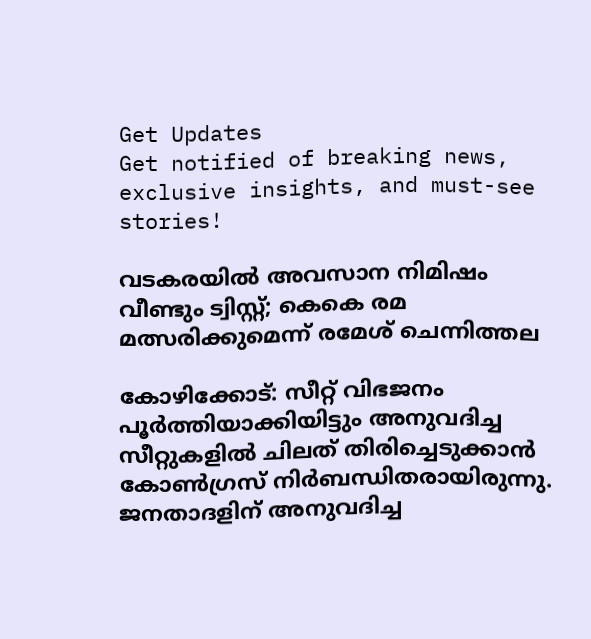Get Updates
Get notified of breaking news, exclusive insights, and must-see stories!

വടകരയില്‍ അവസാന നിമിഷം വീണ്ടും ട്വിസ്റ്റ്; കെകെ രമ മത്സരിക്കുമെന്ന് രമേശ് ചെന്നിത്തല

കോഴിക്കോട്: സീറ്റ് വിഭജനം പൂര്‍ത്തിയാക്കിയിട്ടും അനുവദിച്ച സീറ്റുകളില്‍ ചിലത് തിരിച്ചെടുക്കാന്‍ കോണ്‍ഗ്രസ് നിര്‍ബന്ധിതരായിരുന്നു. ജനതാദളിന് അനുവദിച്ച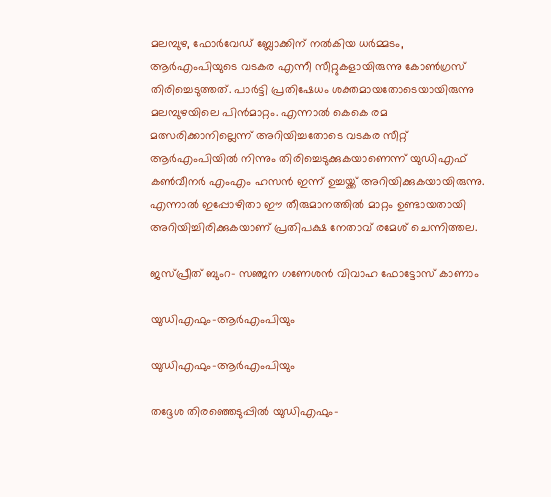മലമ്പുഴ, ഫോര്‍വേഡ് ബ്ലോക്കിന് നല്‍കിയ ധര്‍മ്മടം, ആര്‍എംപിയുടെ വടകര എന്നീ സീറ്റുകളായിരുന്നു കോണ്‍ഗ്രസ് തിരിച്ചെടുത്തത്. പാര്‍ട്ടി പ്രതിഷേധം ശക്തമായതോടെയായിരുന്നു മലമ്പുഴയിലെ പിന്‍മാറ്റം. എന്നാല്‍ കെകെ രമ മത്സരിക്കാനില്ലെന്ന് അറിയിച്ചതോടെ വടകര സീറ്റ് ആര്‍എംപിയില്‍ നിന്നും തിരിച്ചെടുക്കുകയാണെന്ന് യുഡിഎഫ് കണ്‍വീനര്‍ എംഎം ഹസന്‍ ഇന്ന് ഉച്ചയ്ക്ക് അറിയിക്കുകയായിരുന്നു. എന്നാല്‍ ഇപ്പോഴിതാ ഈ തീരുമാനത്തില്‍ മാറ്റം ഉണ്ടായതായി അറിയിച്ചിരിക്കുകയാണ് പ്രതിപക്ഷ നേതാവ് രമേശ് ചെന്നിത്തല.

ജസ്പ്രീത് ബുംറ- സഞ്ജന ഗണേശന്‍ വിവാഹ ഫോട്ടോസ് കാണാം

യുഡിഎഫും-ആര്‍എംപിയും

യുഡിഎഫും-ആര്‍എംപിയും

തദ്ദേശ തിരഞ്ഞെടുപ്പില്‍ യുഡിഎഫും-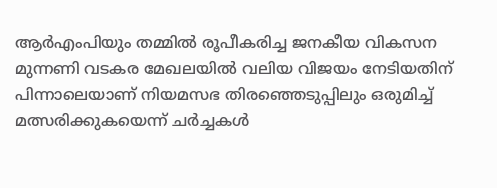ആര്‍എംപിയും തമ്മില്‍ രൂപീകരിച്ച ജനകീയ വികസന മുന്നണി വടകര മേഖലയില്‍ വലിയ വിജയം നേടിയതിന് പിന്നാലെയാണ് നിയമസഭ തിരഞ്ഞെടുപ്പിലും ഒരുമിച്ച് മത്സരിക്കുകയെന്ന് ചര്‍ച്ചകള്‍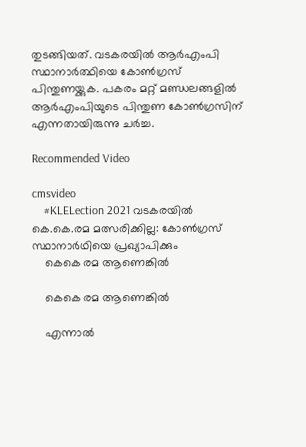തുടങ്ങിയത്. വടകരയില്‍ ആര്‍എംപി സ്ഥാനാര്‍ത്ഥിയെ കോണ്‍ഗ്രസ് പിന്തുണയ്ക്കുക. പകരം മറ്റ് മണ്ഡലങ്ങളില്‍ ആര്‍എംപിയുടെ പിന്തുണ കോണ്‍ഗ്രസിന് എന്നതായിരുന്നു ചര്‍ച്ച.

Recommended Video

cmsvideo
    #KLELection 2021 വടകരയിൽ കെ.കെ.രമ മത്സരിക്കില്ല: കോൺഗ്രസ് സ്ഥാനാർഥിയെ പ്രഖ്യാപിക്കും
    കെകെ രമ ആണെങ്കില്‍

    കെകെ രമ ആണെങ്കില്‍

    എന്നാല്‍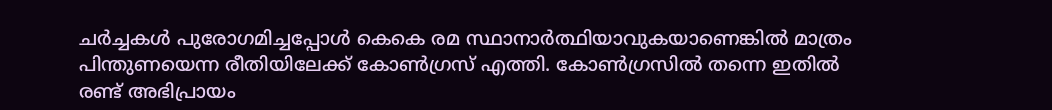ചര്‍ച്ചകള്‍ പുരോഗമിച്ചപ്പോള്‍ കെകെ രമ സ്ഥാനാര്‍ത്ഥിയാവുകയാണെങ്കില്‍ മാത്രം പിന്തുണയെന്ന രീതിയിലേക്ക് കോണ്‍ഗ്രസ് എത്തി. കോണ്‍ഗ്രസില്‍ തന്നെ ഇതില്‍ രണ്ട് അഭിപ്രായം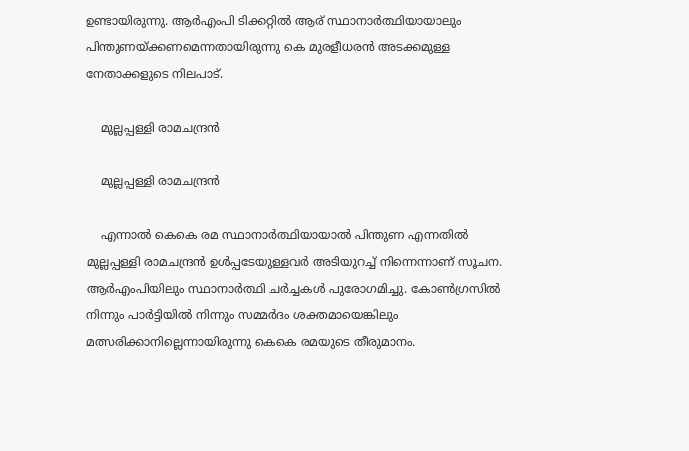ഉണ്ടായിരുന്നു. ആര്‍എംപി ടിക്കറ്റില്‍ ആര് സ്ഥാനാര്‍ത്ഥിയായാലും പിന്തുണയ്ക്കണമെന്നതായിരുന്നു കെ മുരളീധരന്‍ അടക്കമുള്ള നേതാക്കളുടെ നിലപാട്.

    മുല്ലപ്പള്ളി രാമചന്ദ്രന്‍

    മുല്ലപ്പള്ളി രാമചന്ദ്രന്‍

    എന്നാല്‍ കെകെ രമ സ്ഥാനാര്‍ത്ഥിയായാല്‍ പിന്തുണ എന്നതില്‍ മുല്ലപ്പള്ളി രാമചന്ദ്രന്‍ ഉള്‍പ്പടേയുള്ളവര്‍ അടിയുറച്ച് നിന്നെന്നാണ് സൂചന. ആര്‍എംപിയിലും സ്ഥാനാര്‍ത്ഥി ചര്‍ച്ചകള്‍ പുരോഗമിച്ചു. കോണ്‍ഗ്രസില്‍ നിന്നും പാര്‍ട്ടിയില്‍ നിന്നും സമ്മര്‍ദം ശക്തമായെങ്കിലും മത്സരിക്കാനില്ലെന്നായിരുന്നു കെകെ രമയുടെ തീരുമാനം.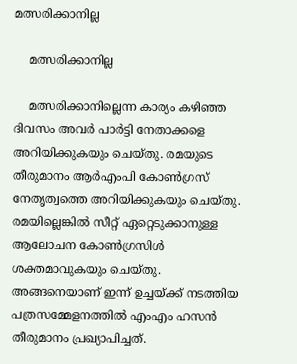മത്സരിക്കാനില്ല

    മത്സരിക്കാനില്ല

    മത്സരിക്കാനില്ലെന്ന കാര്യം കഴിഞ്ഞ ദിവസം അവര്‍ പാര്‍ട്ടി നേതാക്കളെ അറിയിക്കുകയും ചെയ്തു. രമയുടെ തീരുമാനം ആര്‍എംപി കോണ്‍ഗ്രസ് നേതൃത്വത്തെ അറിയിക്കുകയും ചെയ്തു. രമയില്ലെങ്കില്‍ സീറ്റ് ഏറ്റെടുക്കാനുള്ള ആലോചന കോണ്‍ഗ്രസിള്‍ ശക്തമാവുകയും ചെയ്തു. അങ്ങനെയാണ് ഇന്ന് ഉച്ചയ്ക്ക് നടത്തിയ പത്രസമ്മേളനത്തില്‍ എംഎം ഹസന്‍ തീരുമാനം പ്രഖ്യാപിച്ചത്.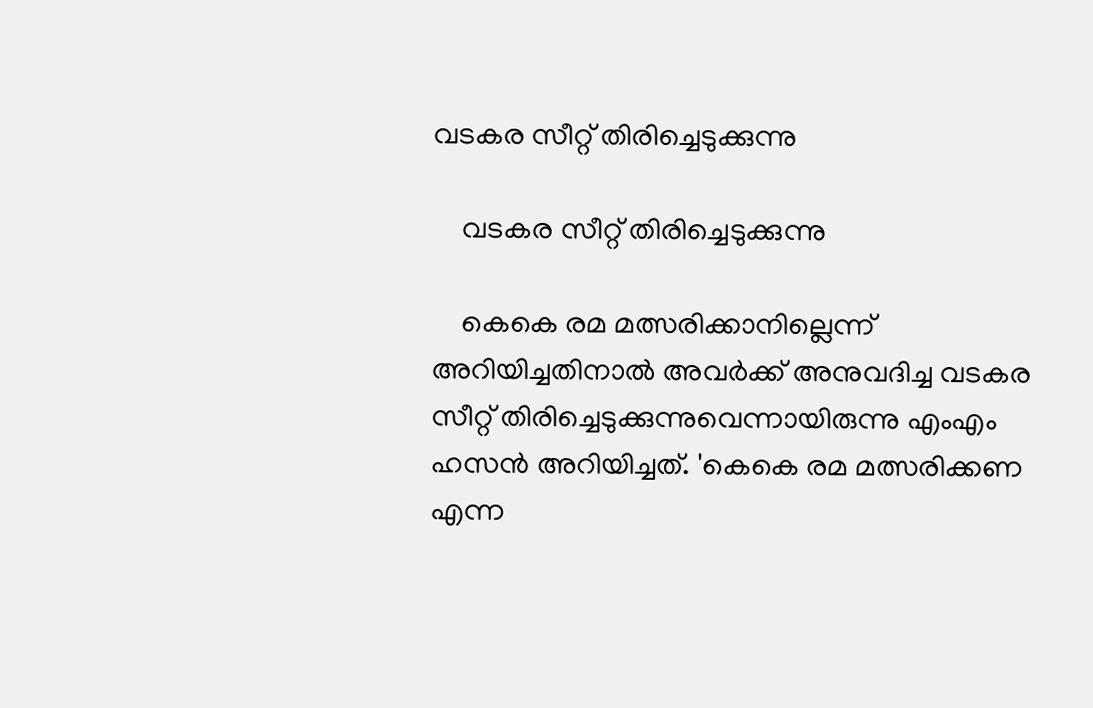വടകര സീറ്റ് തിരിച്ചെടുക്കുന്നു

    വടകര സീറ്റ് തിരിച്ചെടുക്കുന്നു

    കെകെ രമ മത്സരിക്കാനില്ലെന്ന് അറിയിച്ചതിനാല്‍ അവര്‍ക്ക് അനുവദിച്ച വടകര സീറ്റ് തിരിച്ചെടുക്കുന്നുവെന്നായിരുന്നു എംഎം ഹസന്‍ അറിയിച്ചത്. 'കെകെ രമ മത്സരിക്കണ എന്ന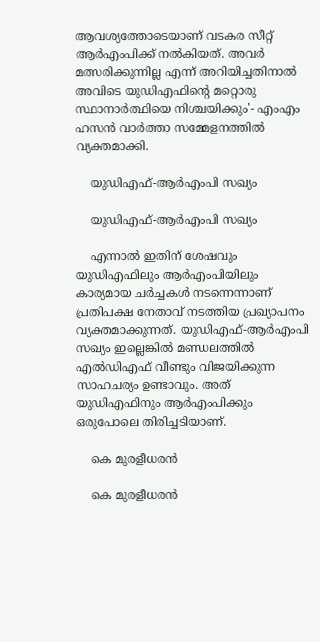ആവശ്യത്തോടെയാണ് വടകര സീറ്റ് ആര്‍എംപിക്ക് നല്‍കിയത്. അവര്‍ മത്സരിക്കുന്നില്ല എന്ന് അറിയിച്ചതിനാല്‍ അവിടെ യുഡിഎഫിന്‍റെ മറ്റൊരു സ്ഥാനാര്‍ത്ഥിയെ നിശ്ചയിക്കും'- എംഎം ഹസന്‍ വാര്‍ത്താ സമ്മേളനത്തില്‍ വ്യക്തമാക്കി.

    യുഡിഎഫ്-ആര്‍എംപി സഖ്യം

    യുഡിഎഫ്-ആര്‍എംപി സഖ്യം

    എന്നാല്‍ ഇതിന് ശേഷവും യുഡിഎഫിലും ആര്‍എംപിയിലും കാര്യമായ ചര്‍ച്ചകള്‍ നടന്നെന്നാണ് പ്രതിപക്ഷ നേതാവ് നടത്തിയ പ്രഖ്യാപനം വ്യക്തമാക്കുന്നത്. യുഡിഎഫ്-ആര്‍എംപി സഖ്യം ഇല്ലെങ്കില്‍ മണ്ഡലത്തില്‍ എല്‍ഡിഎഫ് വീണ്ടും വിജയിക്കുന്ന സാഹചര്യം ഉണ്ടാവും. അത് യുഡിഎഫിനും ആര്‍എംപിക്കും ഒരുപോലെ തിരിച്ചടിയാണ്.

    കെ മുരളീധരന്‍

    കെ മുരളീധരന്‍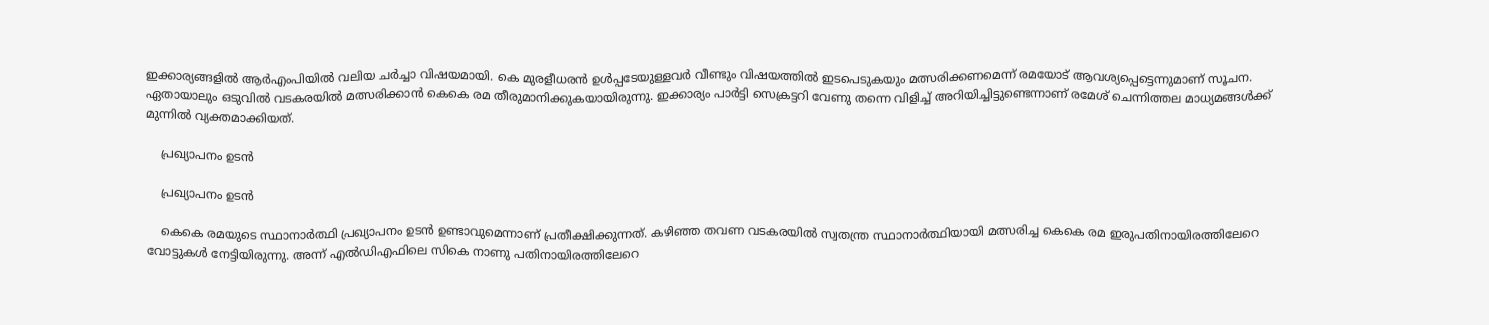ഇക്കാര്യങ്ങളില്‍ ആര്‍എംപിയില്‍ വലിയ ചര്‍ച്ചാ വിഷയമായി. കെ മുരളീധരന്‍ ഉള്‍പ്പടേയുള്ളവര്‍ വീണ്ടും വിഷയത്തില്‍ ഇടപെടുകയും മത്സരിക്കണമെന്ന് രമയോട് ആവശ്യപ്പെട്ടെന്നുമാണ് സൂചന. ഏതായാലും ഒടുവില്‍ വടകരയില്‍ മത്സരിക്കാന്‍ കെകെ രമ തീരുമാനിക്കുകയായിരുന്നു. ഇക്കാര്യം പാര്‍ട്ടി സെക്രട്ടറി വേണു തന്നെ വിളിച്ച് അറിയിച്ചിട്ടുണ്ടെന്നാണ് രമേശ് ചെന്നിത്തല മാധ്യമങ്ങള്‍ക്ക് മുന്നില്‍ വ്യക്തമാക്കിയത്.

    പ്രഖ്യാപനം ഉടന്‍

    പ്രഖ്യാപനം ഉടന്‍

    കെകെ രമയുടെ സ്ഥാനാര്‍ത്ഥി പ്രഖ്യാപനം ഉടന്‍ ഉണ്ടാവുമെന്നാണ് പ്രതീക്ഷിക്കുന്നത്. കഴിഞ്ഞ തവണ വടകരയില്‍ സ്വതന്ത്ര സ്ഥാനാര്‍ത്ഥിയായി മത്സരിച്ച കെകെ രമ ഇരുപതിനായിരത്തിലേറെ വോട്ടുകള്‍ നേട്ടിയിരുന്നു. അന്ന് എല്‍ഡിഎഫിലെ സികെ നാണു പതിനായിരത്തിലേറെ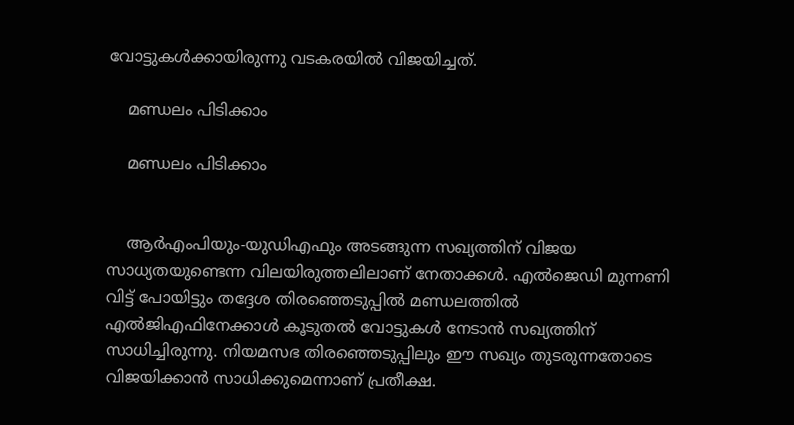വോട്ടുകള്‍ക്കായിരുന്നു വടകരയില്‍ വിജയിച്ചത്.

    മണ്ഡലം പിടിക്കാം

    മണ്ഡലം പിടിക്കാം


    ആര്‍എംപിയും-യുഡിഎഫും അടങ്ങുന്ന സഖ്യത്തിന് വിജയ സാധ്യതയുണ്ടെന്ന വിലയിരുത്തലിലാണ് നേതാക്കള്‍. എല്‍ജെഡി മുന്നണി വിട്ട് പോയിട്ടും തദ്ദേശ തിരഞ്ഞെടുപ്പില്‍ മണ്ഡലത്തില്‍ എല്‍ജിഎഫിനേക്കാള്‍ കൂടുതല്‍ വോട്ടുകള്‍ നേടാന്‍ സഖ്യത്തിന് സാധിച്ചിരുന്നു. നിയമസഭ തിരഞ്ഞെടുപ്പിലും ഈ സഖ്യം തുടരുന്നതോടെ വിജയിക്കാന്‍ സാധിക്കുമെന്നാണ് പ്രതീക്ഷ.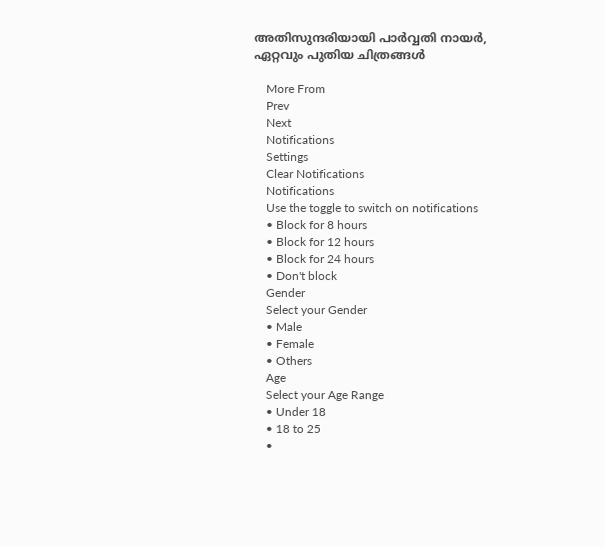അതിസുന്ദരിയായി പാർവ്വതി നായർ, ഏറ്റവും പുതിയ ചിത്രങ്ങൾ

    More From
    Prev
    Next
    Notifications
    Settings
    Clear Notifications
    Notifications
    Use the toggle to switch on notifications
    • Block for 8 hours
    • Block for 12 hours
    • Block for 24 hours
    • Don't block
    Gender
    Select your Gender
    • Male
    • Female
    • Others
    Age
    Select your Age Range
    • Under 18
    • 18 to 25
    •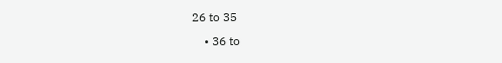26 to 35
    • 36 to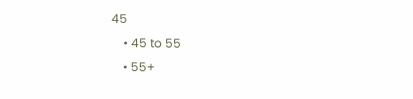45
    • 45 to 55
    • 55+